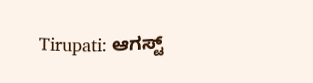Tirupati: ಆಗಸ್ಟ್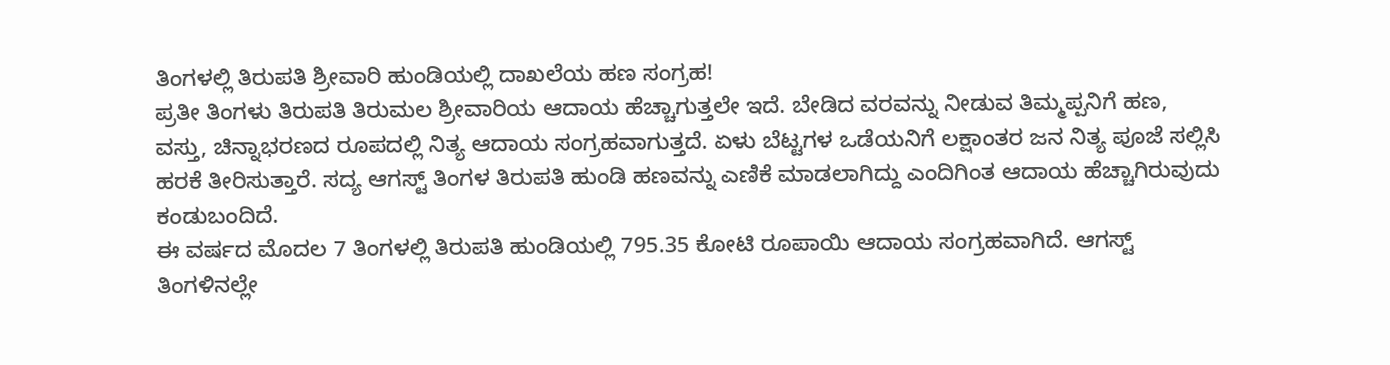ತಿಂಗಳಲ್ಲಿ ತಿರುಪತಿ ಶ್ರೀವಾರಿ ಹುಂಡಿಯಲ್ಲಿ ದಾಖಲೆಯ ಹಣ ಸಂಗ್ರಹ!
ಪ್ರತೀ ತಿಂಗಳು ತಿರುಪತಿ ತಿರುಮಲ ಶ್ರೀವಾರಿಯ ಆದಾಯ ಹೆಚ್ಚಾಗುತ್ತಲೇ ಇದೆ. ಬೇಡಿದ ವರವನ್ನು ನೀಡುವ ತಿಮ್ಮಪ್ಪನಿಗೆ ಹಣ, ವಸ್ತು, ಚಿನ್ನಾಭರಣದ ರೂಪದಲ್ಲಿ ನಿತ್ಯ ಆದಾಯ ಸಂಗ್ರಹವಾಗುತ್ತದೆ. ಏಳು ಬೆಟ್ಟಗಳ ಒಡೆಯನಿಗೆ ಲಕ್ಷಾಂತರ ಜನ ನಿತ್ಯ ಪೂಜೆ ಸಲ್ಲಿಸಿ ಹರಕೆ ತೀರಿಸುತ್ತಾರೆ. ಸದ್ಯ ಆಗಸ್ಟ್ ತಿಂಗಳ ತಿರುಪತಿ ಹುಂಡಿ ಹಣವನ್ನು ಎಣಿಕೆ ಮಾಡಲಾಗಿದ್ದು ಎಂದಿಗಿಂತ ಆದಾಯ ಹೆಚ್ಚಾಗಿರುವುದು ಕಂಡುಬಂದಿದೆ.
ಈ ವರ್ಷದ ಮೊದಲ 7 ತಿಂಗಳಲ್ಲಿ ತಿರುಪತಿ ಹುಂಡಿಯಲ್ಲಿ 795.35 ಕೋಟಿ ರೂಪಾಯಿ ಆದಾಯ ಸಂಗ್ರಹವಾಗಿದೆ. ಆಗಸ್ಟ್ ತಿಂಗಳಿನಲ್ಲೇ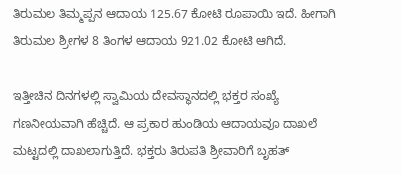ತಿರುಮಲ ತಿಮ್ಮಪ್ಪನ ಆದಾಯ 125.67 ಕೋಟಿ ರೂಪಾಯಿ ಇದೆ. ಹೀಗಾಗಿ ತಿರುಮಲ ಶ್ರೀಗಳ 8 ತಿಂಗಳ ಆದಾಯ 921.02 ಕೋಟಿ ಆಗಿದೆ.

ಇತ್ತೀಚಿನ ದಿನಗಳಲ್ಲಿ ಸ್ವಾಮಿಯ ದೇವಸ್ಥಾನದಲ್ಲಿ ಭಕ್ತರ ಸಂಖ್ಯೆ ಗಣನೀಯವಾಗಿ ಹೆಚ್ಚಿದೆ. ಆ ಪ್ರಕಾರ ಹುಂಡಿಯ ಆದಾಯವೂ ದಾಖಲೆ ಮಟ್ಟದಲ್ಲಿ ದಾಖಲಾಗುತ್ತಿದೆ. ಭಕ್ತರು ತಿರುಪತಿ ಶ್ರೀವಾರಿಗೆ ಬೃಹತ್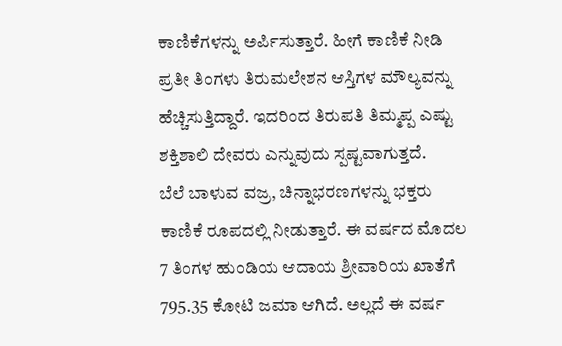ಕಾಣಿಕೆಗಳನ್ನು ಅರ್ಪಿಸುತ್ತಾರೆ. ಹೀಗೆ ಕಾಣಿಕೆ ನೀಡಿ ಪ್ರತೀ ತಿಂಗಳು ತಿರುಮಲೇಶನ ಆಸ್ತಿಗಳ ಮೌಲ್ಯವನ್ನು ಹೆಚ್ಚಿಸುತ್ತಿದ್ದಾರೆ. ಇದರಿಂದ ತಿರುಪತಿ ತಿಮ್ಮಪ್ಪ ಎಷ್ಟು ಶಕ್ತಿಶಾಲಿ ದೇವರು ಎನ್ನುವುದು ಸ್ಪಷ್ಟವಾಗುತ್ತದೆ.
ಬೆಲೆ ಬಾಳುವ ವಜ್ರ, ಚಿನ್ನಾಭರಣಗಳನ್ನು ಭಕ್ತರು ಕಾಣಿಕೆ ರೂಪದಲ್ಲಿ ನೀಡುತ್ತಾರೆ. ಈ ವರ್ಷದ ಮೊದಲ 7 ತಿಂಗಳ ಹುಂಡಿಯ ಆದಾಯ ಶ್ರೀವಾರಿಯ ಖಾತೆಗೆ 795.35 ಕೋಟಿ ಜಮಾ ಆಗಿದೆ. ಅಲ್ಲದೆ ಈ ವರ್ಷ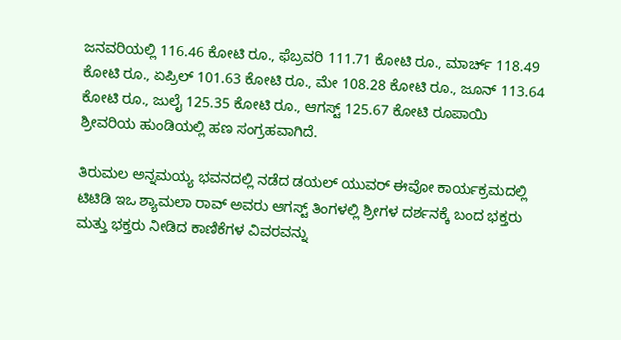ಜನವರಿಯಲ್ಲಿ 116.46 ಕೋಟಿ ರೂ., ಫೆಬ್ರವರಿ 111.71 ಕೋಟಿ ರೂ., ಮಾರ್ಚ್ 118.49 ಕೋಟಿ ರೂ., ಏಪ್ರಿಲ್ 101.63 ಕೋಟಿ ರೂ., ಮೇ 108.28 ಕೋಟಿ ರೂ., ಜೂನ್ 113.64 ಕೋಟಿ ರೂ., ಜುಲೈ 125.35 ಕೋಟಿ ರೂ., ಆಗಸ್ಟ್ 125.67 ಕೋಟಿ ರೂಪಾಯಿ ಶ್ರೀವರಿಯ ಹುಂಡಿಯಲ್ಲಿ ಹಣ ಸಂಗ್ರಹವಾಗಿದೆ.

ತಿರುಮಲ ಅನ್ನಮಯ್ಯ ಭವನದಲ್ಲಿ ನಡೆದ ಡಯಲ್ ಯುವರ್ ಈವೋ ಕಾರ್ಯಕ್ರಮದಲ್ಲಿ ಟಿಟಿಡಿ ಇಒ ಶ್ಯಾಮಲಾ ರಾವ್ ಅವರು ಆಗಸ್ಟ್ ತಿಂಗಳಲ್ಲಿ ಶ್ರೀಗಳ ದರ್ಶನಕ್ಕೆ ಬಂದ ಭಕ್ತರು ಮತ್ತು ಭಕ್ತರು ನೀಡಿದ ಕಾಣಿಕೆಗಳ ವಿವರವನ್ನು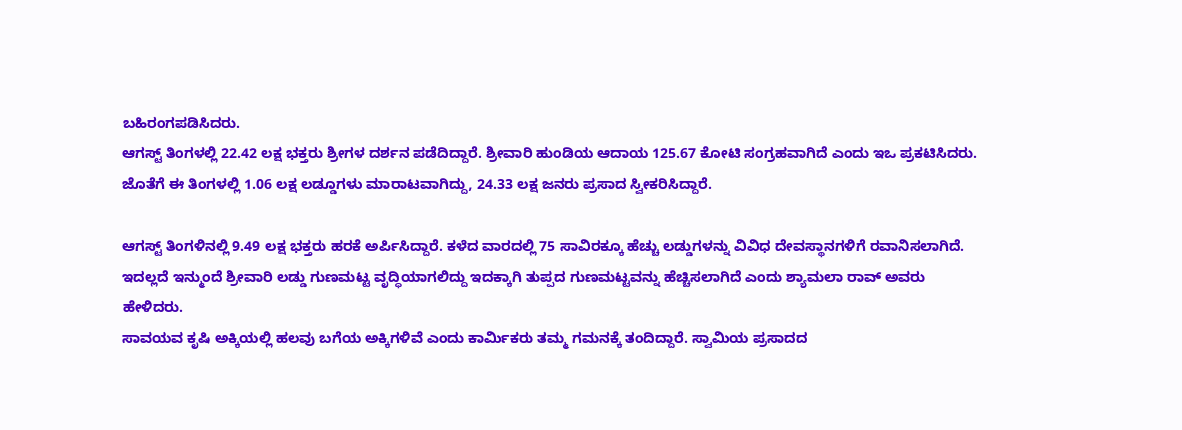ಬಹಿರಂಗಪಡಿಸಿದರು.
ಆಗಸ್ಟ್ ತಿಂಗಳಲ್ಲಿ 22.42 ಲಕ್ಷ ಭಕ್ತರು ಶ್ರೀಗಳ ದರ್ಶನ ಪಡೆದಿದ್ದಾರೆ. ಶ್ರೀವಾರಿ ಹುಂಡಿಯ ಆದಾಯ 125.67 ಕೋಟಿ ಸಂಗ್ರಹವಾಗಿದೆ ಎಂದು ಇಒ ಪ್ರಕಟಿಸಿದರು. ಜೊತೆಗೆ ಈ ತಿಂಗಳಲ್ಲಿ 1.06 ಲಕ್ಷ ಲಡ್ಡೂಗಳು ಮಾರಾಟವಾಗಿದ್ದು, 24.33 ಲಕ್ಷ ಜನರು ಪ್ರಸಾದ ಸ್ವೀಕರಿಸಿದ್ದಾರೆ.

ಆಗಸ್ಟ್ ತಿಂಗಳಿನಲ್ಲಿ 9.49 ಲಕ್ಷ ಭಕ್ತರು ಹರಕೆ ಅರ್ಪಿಸಿದ್ದಾರೆ. ಕಳೆದ ವಾರದಲ್ಲಿ 75 ಸಾವಿರಕ್ಕೂ ಹೆಚ್ಚು ಲಡ್ಡುಗಳನ್ನು ವಿವಿಧ ದೇವಸ್ಥಾನಗಳಿಗೆ ರವಾನಿಸಲಾಗಿದೆ. ಇದಲ್ಲದೆ ಇನ್ಮುಂದೆ ಶ್ರೀವಾರಿ ಲಡ್ಡು ಗುಣಮಟ್ಟ ವೃದ್ಧಿಯಾಗಲಿದ್ದು ಇದಕ್ಕಾಗಿ ತುಪ್ಪದ ಗುಣಮಟ್ಟವನ್ನು ಹೆಚ್ಚಿಸಲಾಗಿದೆ ಎಂದು ಶ್ಯಾಮಲಾ ರಾವ್ ಅವರು ಹೇಳಿದರು.
ಸಾವಯವ ಕೃಷಿ ಅಕ್ಕಿಯಲ್ಲಿ ಹಲವು ಬಗೆಯ ಅಕ್ಕಿಗಳಿವೆ ಎಂದು ಕಾರ್ಮಿಕರು ತಮ್ಮ ಗಮನಕ್ಕೆ ತಂದಿದ್ದಾರೆ. ಸ್ವಾಮಿಯ ಪ್ರಸಾದದ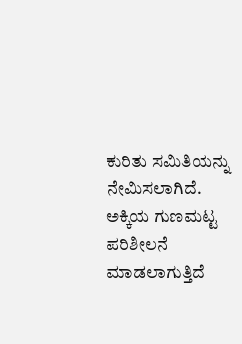ಕುರಿತು ಸಮಿತಿಯನ್ನು ನೇಮಿಸಲಾಗಿದೆ. ಅಕ್ಕಿಯ ಗುಣಮಟ್ಟ ಪರಿಶೀಲನೆ ಮಾಡಲಾಗುತ್ತಿದೆ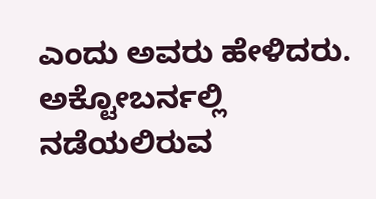ಎಂದು ಅವರು ಹೇಳಿದರು. ಅಕ್ಟೋಬರ್ನಲ್ಲಿ ನಡೆಯಲಿರುವ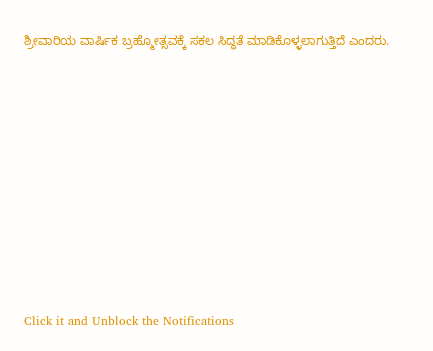ಶ್ರೀವಾರಿಯ ವಾರ್ಷಿಕ ಬ್ರಹ್ಮೋತ್ಸವಕ್ಕೆ ಸಕಲ ಸಿದ್ಧತೆ ಮಾಡಿಕೊಳ್ಳಲಾಗುತ್ತಿದೆ ಎಂದರು.












Click it and Unblock the Notifications